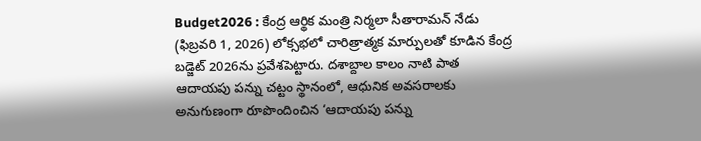Budget2026 : కేంద్ర ఆర్థిక మంత్రి నిర్మలా సీతారామన్ నేడు (ఫిబ్రవరి 1, 2026) లోక్సభలో చారిత్రాత్మక మార్పులతో కూడిన కేంద్ర బడ్జెట్ 2026ను ప్రవేశపెట్టారు. దశాబ్దాల కాలం నాటి పాత ఆదాయపు పన్ను చట్టం స్థానంలో, ఆధునిక అవసరాలకు అనుగుణంగా రూపొందించిన ‘ఆదాయపు పన్ను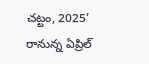చట్టం, 2025’ రానున్న ఏప్రిల్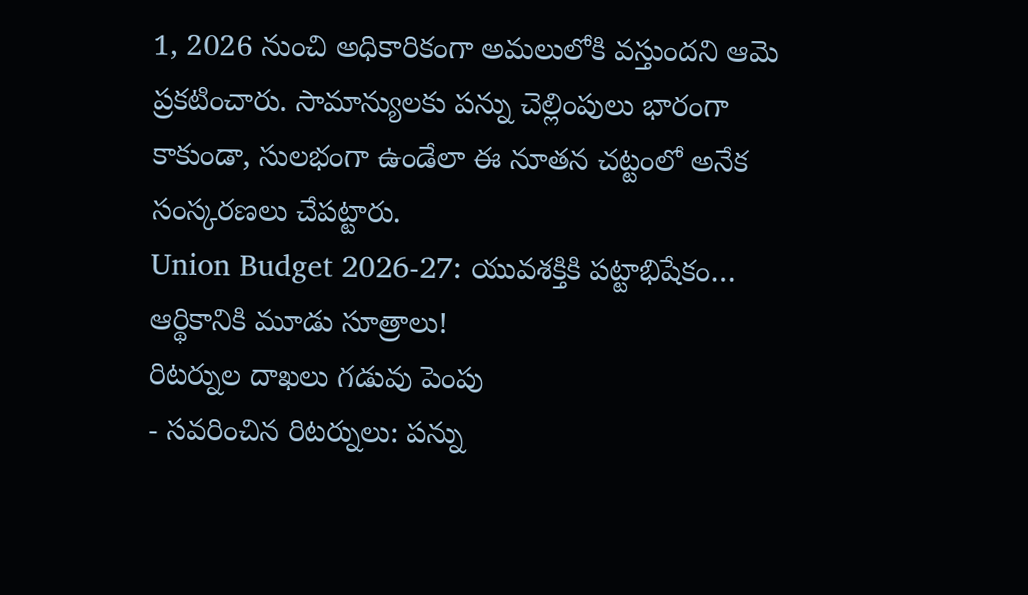1, 2026 నుంచి అధికారికంగా అమలులోకి వస్తుందని ఆమె ప్రకటించారు. సామాన్యులకు పన్ను చెల్లింపులు భారంగా కాకుండా, సులభంగా ఉండేలా ఈ నూతన చట్టంలో అనేక సంస్కరణలు చేపట్టారు.
Union Budget 2026-27: యువశక్తికి పట్టాభిషేకం… ఆర్థికానికి మూడు సూత్రాలు!
రిటర్నుల దాఖలు గడువు పెంపు
- సవరించిన రిటర్నులు: పన్ను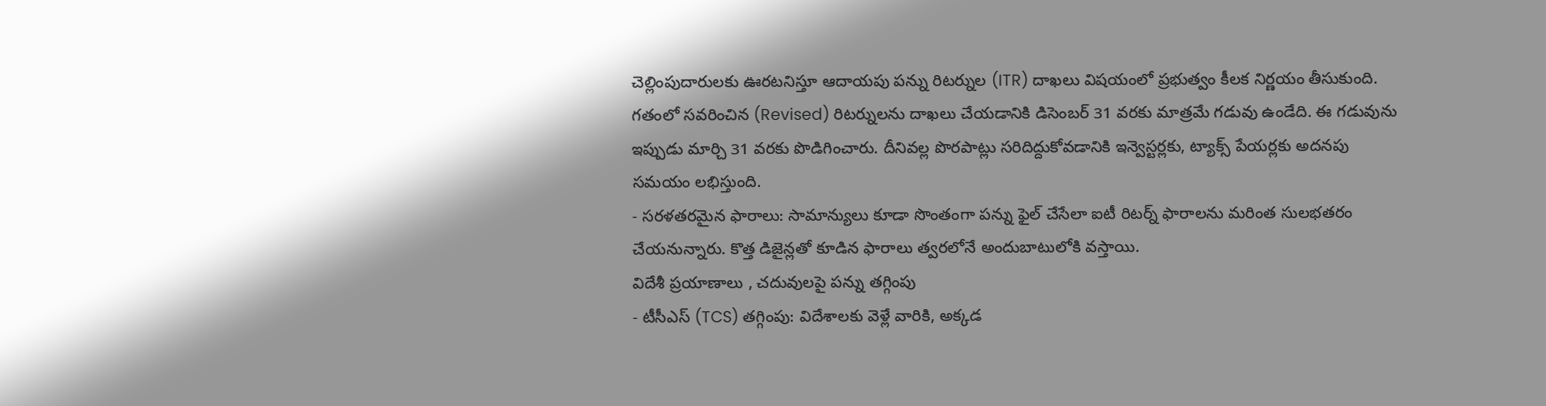చెల్లింపుదారులకు ఊరటనిస్తూ ఆదాయపు పన్ను రిటర్నుల (ITR) దాఖలు విషయంలో ప్రభుత్వం కీలక నిర్ణయం తీసుకుంది. గతంలో సవరించిన (Revised) రిటర్నులను దాఖలు చేయడానికి డిసెంబర్ 31 వరకు మాత్రమే గడువు ఉండేది. ఈ గడువును ఇప్పుడు మార్చి 31 వరకు పొడిగించారు. దీనివల్ల పొరపాట్లు సరిదిద్దుకోవడానికి ఇన్వెస్టర్లకు, ట్యాక్స్ పేయర్లకు అదనపు సమయం లభిస్తుంది.
- సరళతరమైన ఫారాలు: సామాన్యులు కూడా సొంతంగా పన్ను ఫైల్ చేసేలా ఐటీ రిటర్న్ ఫారాలను మరింత సులభతరం చేయనున్నారు. కొత్త డిజైన్లతో కూడిన ఫారాలు త్వరలోనే అందుబాటులోకి వస్తాయి.
విదేశీ ప్రయాణాలు , చదువులపై పన్ను తగ్గింపు
- టీసీఎస్ (TCS) తగ్గింపు: విదేశాలకు వెళ్లే వారికి, అక్కడ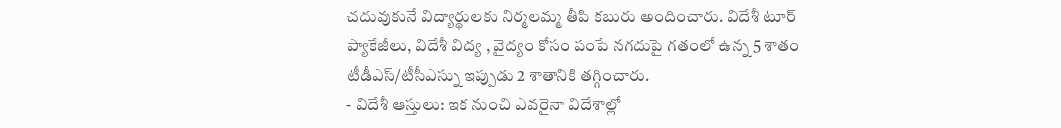చదువుకునే విద్యార్థులకు నిర్మలమ్మ తీపి కబురు అందించారు. విదేశీ టూర్ ప్యాకేజీలు, విదేశీ విద్య , వైద్యం కోసం పంపే నగదుపై గతంలో ఉన్న 5 శాతం టీడీఎస్/టీసీఎస్ను ఇప్పుడు 2 శాతానికి తగ్గించారు.
- విదేశీ ఆస్తులు: ఇక నుంచి ఎవరైనా విదేశాల్లో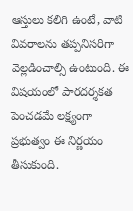ఆస్తులు కలిగి ఉంటే, వాటి వివరాలను తప్పనిసరిగా వెల్లడించాల్సి ఉంటుంది. ఈ విషయంలో పారదర్శకత పెంచడమే లక్ష్యంగా ప్రభుత్వం ఈ నిర్ణయం తీసుకుంది.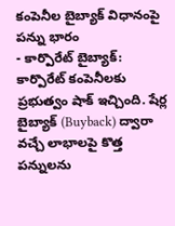కంపెనీల బైబ్యాక్ విధానంపై పన్ను భారం
- కార్పొరేట్ బైబ్యాక్: కార్పొరేట్ కంపెనీలకు ప్రభుత్వం షాక్ ఇచ్చింది. షేర్ల బైబ్యాక్ (Buyback) ద్వారా వచ్చే లాభాలపై కొత్త పన్నులను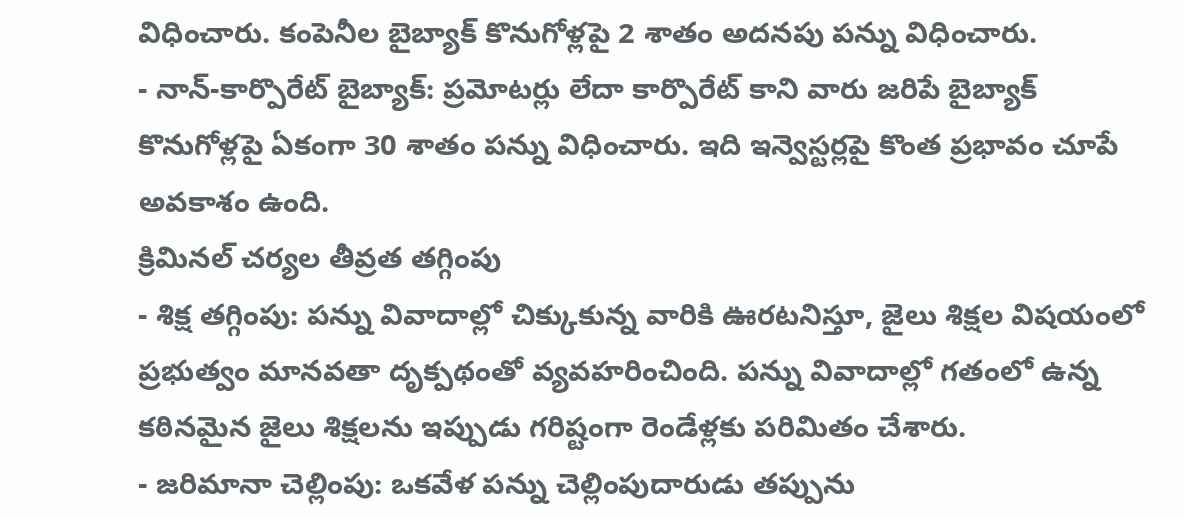విధించారు. కంపెనీల బైబ్యాక్ కొనుగోళ్లపై 2 శాతం అదనపు పన్ను విధించారు.
- నాన్-కార్పొరేట్ బైబ్యాక్: ప్రమోటర్లు లేదా కార్పొరేట్ కాని వారు జరిపే బైబ్యాక్ కొనుగోళ్లపై ఏకంగా 30 శాతం పన్ను విధించారు. ఇది ఇన్వెస్టర్లపై కొంత ప్రభావం చూపే అవకాశం ఉంది.
క్రిమినల్ చర్యల తీవ్రత తగ్గింపు
- శిక్ష తగ్గింపు: పన్ను వివాదాల్లో చిక్కుకున్న వారికి ఊరటనిస్తూ, జైలు శిక్షల విషయంలో ప్రభుత్వం మానవతా దృక్పథంతో వ్యవహరించింది. పన్ను వివాదాల్లో గతంలో ఉన్న కఠినమైన జైలు శిక్షలను ఇప్పుడు గరిష్టంగా రెండేళ్లకు పరిమితం చేశారు.
- జరిమానా చెల్లింపు: ఒకవేళ పన్ను చెల్లింపుదారుడు తప్పును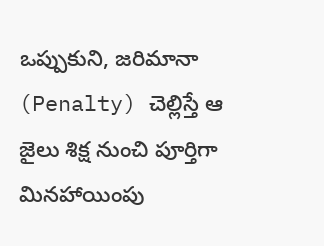ఒప్పుకుని, జరిమానా (Penalty) చెల్లిస్తే ఆ జైలు శిక్ష నుంచి పూర్తిగా మినహాయింపు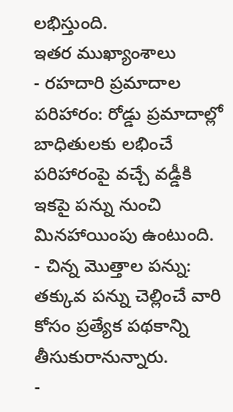లభిస్తుంది.
ఇతర ముఖ్యాంశాలు
- రహదారి ప్రమాదాల పరిహారం: రోడ్డు ప్రమాదాల్లో బాధితులకు లభించే పరిహారంపై వచ్చే వడ్డీకి ఇకపై పన్ను నుంచి మినహాయింపు ఉంటుంది.
- చిన్న మొత్తాల పన్ను: తక్కువ పన్ను చెల్లించే వారి కోసం ప్రత్యేక పథకాన్ని తీసుకురానున్నారు.
-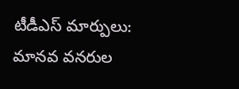టీడీఎస్ మార్పులు: మానవ వనరుల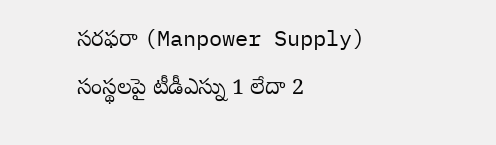సరఫరా (Manpower Supply) సంస్థలపై టీడీఎస్ను 1 లేదా 2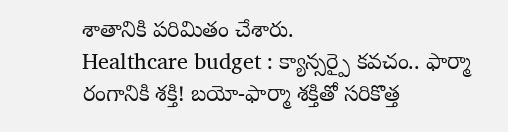శాతానికి పరిమితం చేశారు.
Healthcare budget : క్యాన్సర్పై కవచం.. ఫార్మా రంగానికి శక్తి! బయో-ఫార్మా శక్తితో సరికొత్త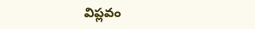విప్లవం